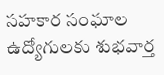సహకార సంఘాల ఉద్యోగులకు శుభవార్త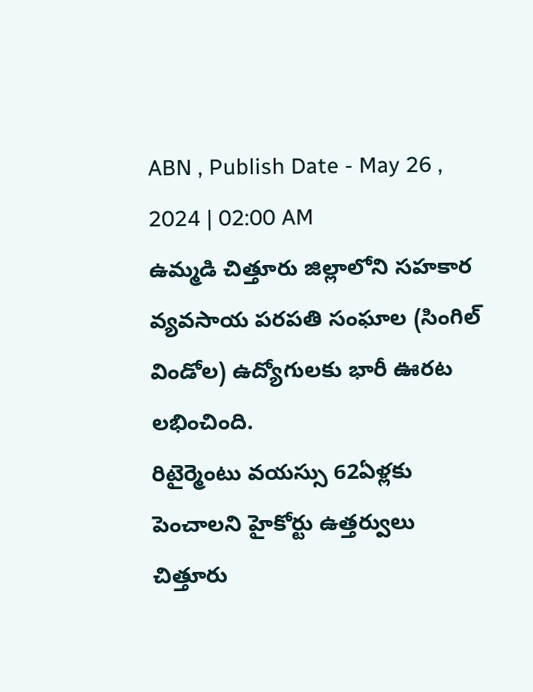ABN , Publish Date - May 26 , 2024 | 02:00 AM
ఉమ్మడి చిత్తూరు జిల్లాలోని సహకార వ్యవసాయ పరపతి సంఘాల (సింగిల్ విండోల) ఉద్యోగులకు భారీ ఊరట లభించింది.
రిటైర్మెంటు వయస్సు 62ఏళ్లకు
పెంచాలని హైకోర్టు ఉత్తర్వులు
చిత్తూరు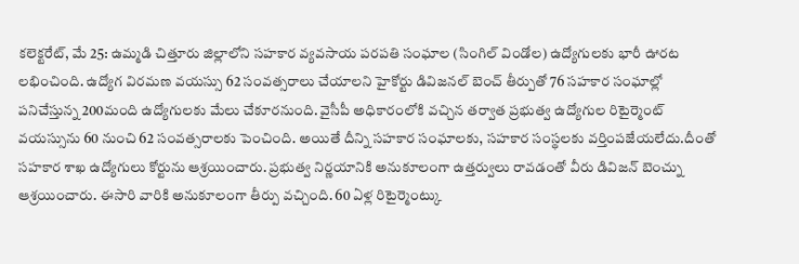కలెక్టరేట్, మే 25: ఉమ్మడి చిత్తూరు జిల్లాలోని సహకార వ్యవసాయ పరపతి సంఘాల (సింగిల్ విండోల) ఉద్యోగులకు భారీ ఊరట లభించింది. ఉద్యోగ విరమణ వయస్సు 62 సంవత్సరాలు చేయాలని హైకోర్టు డివిజనల్ బెంచ్ తీర్పుతో 76 సహకార సంఘాల్లో పనిచేస్తున్న 200మంది ఉద్యోగులకు మేలు చేకూరనుంది. వైసీపీ అధికారంలోకి వచ్చిన తర్వాత ప్రభుత్వ ఉద్యోగుల రిటైర్మెంట్ వయస్సును 60 నుంచి 62 సంవత్సరాలకు పెంచింది. అయితే దీన్ని సహకార సంఘాలకు, సహకార సంస్థలకు వర్తింపజేయలేదు.దీంతో సహకార శాఖ ఉద్యోగులు కోర్టును ఆశ్రయించారు. ప్రభుత్వ నిర్ణయానికి అనుకూలంగా ఉత్తర్వులు రావడంతో వీరు డివిజన్ బెంచ్ను ఆశ్రయించారు. ఈసారి వారికి అనుకూలంగా తీర్పు వచ్చింది. 60 ఏళ్ల రిటైర్మెంట్కు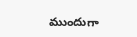ముందుగా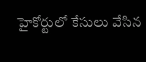హైకోర్టులో కేసులు వేసిన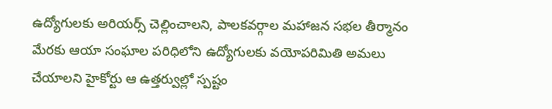ఉద్యోగులకు అరియర్స్ చెల్లించాలని, పాలకవర్గాల మహాజన సభల తీర్మానం మేరకు ఆయా సంఘాల పరిధిలోని ఉద్యోగులకు వయోపరిమితి అమలు చేయాలని హైకోర్టు ఆ ఉత్తర్వుల్లో స్పష్టం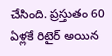చేసింది. ప్రస్తుతం 60 ఏళ్లకే రిటైర్ అయిన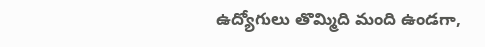ఉద్యోగులు తొమ్మిది మంది ఉండగా,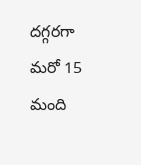దగ్గరగా మరో 15 మంది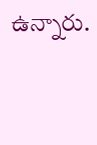ఉన్నారు.